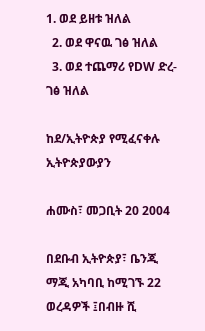1. ወደ ይዘቱ ዝለል
  2. ወደ ዋናዉ ገፅ ዝለል
  3. ወደ ተጨማሪ የDW ድረ-ገፅ ዝለል

ከደ/ኢትዮጵያ የሚፈናቀሉ ኢትዮጵያውያን

ሐሙስ፣ መጋቢት 20 2004

በደቡብ ኢትዮጵያ፣ ቤንጂ ማጂ አካባቢ ከሚገኙ 22 ወረዳዎች ፤በብዙ ሺ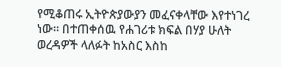የሚቆጠሩ ኢትዮጵያውያን መፈናቀላቸው እየተነገረ ነው። በተጠቀሰዉ የሐገሪቱ ክፍል በሃያ ሁለት ወረዳዎች ላለፉት ከአስር እስከ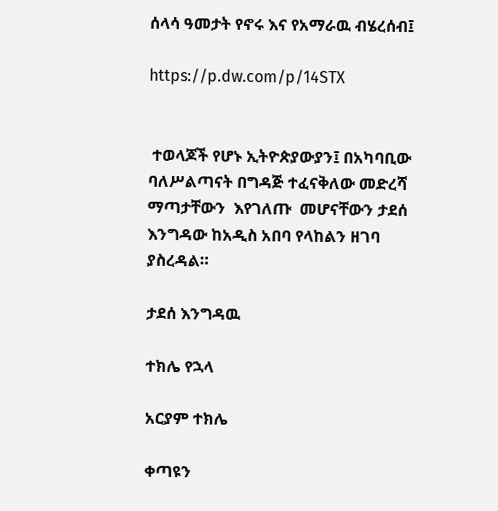ሰላሳ ዓመታት የኖሩ እና የአማራዉ ብሄረሰብ፤

https://p.dw.com/p/14STX


 ተወላጆች የሆኑ ኢትዮጵያውያን፤ በአካባቢው ባለሥልጣናት በግዳጅ ተፈናቅለው መድረሻ ማጣታቸውን  እየገለጡ  መሆናቸውን ታደሰ እንግዳው ከአዲስ አበባ የላከልን ዘገባ ያስረዳል።

ታደሰ እንግዳዉ

ተክሌ የኋላ

አርያም ተክሌ

ቀጣዩን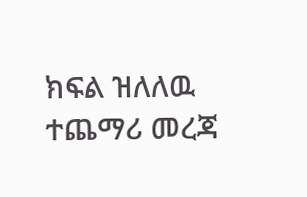ክፍል ዝለለዉ ተጨማሪ መረጃ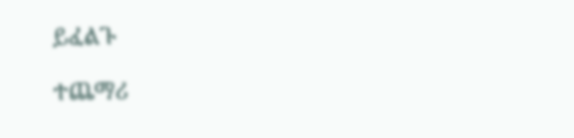ይፈልጉ

ተጨማሪ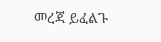መረጃ ይፈልጉ